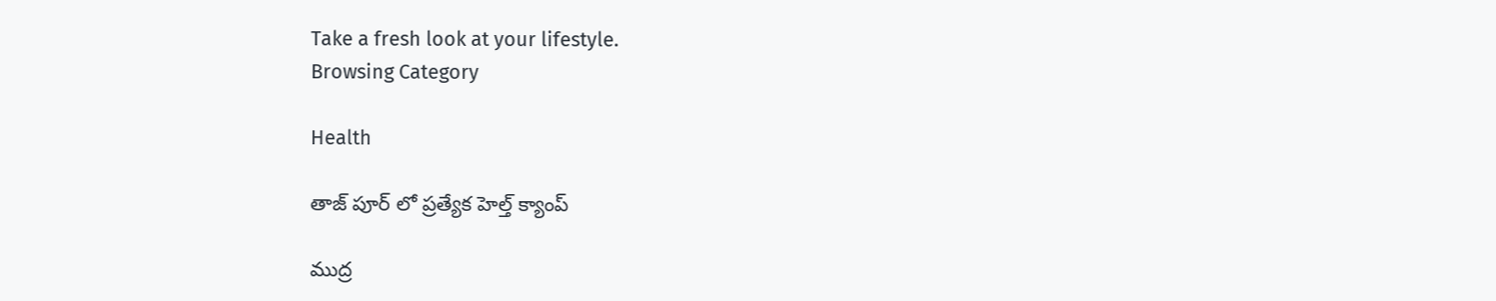Take a fresh look at your lifestyle.
Browsing Category

Health

తాజ్ పూర్ లో ప్రత్యేక హెల్త్ క్యాంప్

ముద్ర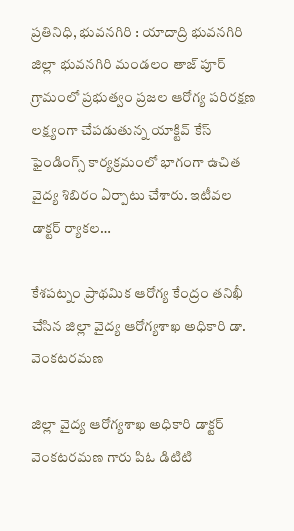ప్రతినిధి, భువనగిరి : యాదాద్రి భువనగిరి జిల్లా భువనగిరి మండలం తాజ్ పూర్ గ్రామంలో ప్రభుత్వం ప్రజల ఆరోగ్య పరిరక్షణ లక్ష్యంగా చేపడుతున్న యాక్టివ్ కేస్ ఫైండింగ్స్ కార్యక్రమంలో భాగంగా ఉచిత వైద్య శిబిరం ఏర్పాటు చేశారు. ఇటీవల డాక్టర్ ర్యాకల…

కేశపట్నం ప్రాథమిక ఆరోగ్య కేంద్రం తనిఖీ చేసిన జిల్లా వైద్య ఆరోగ్యశాఖ అధికారి డా. వెంకటరమణ

జిల్లా వైద్య ఆరోగ్యశాఖ అధికారి డాక్టర్ వెంకటరమణ గారు పిఓ డిటిటి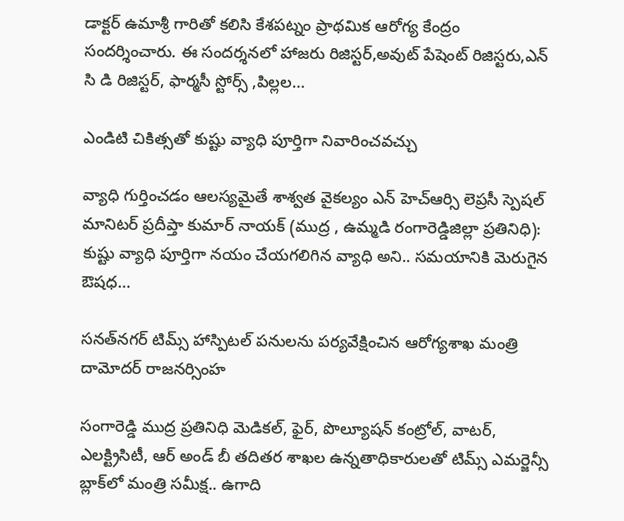డాక్టర్ ఉమాశ్రీ గారితో కలిసి కేశపట్నం ప్రాథమిక ఆరోగ్య కేంద్రం సందర్శించారు. ఈ సందర్శనలో హాజరు రిజిస్టర్,అవుట్ పేషెంట్ రిజిస్టరు,ఎన్ సి డి రిజిస్టర్, ఫార్మసీ స్టోర్స్ ,పిల్లల…

ఎండిటి చికిత్సతో కుష్టు వ్యాధి పూర్తిగా నివారించవచ్చు

వ్యాధి గుర్తించడం ఆలస్యమైతే శాశ్వత వైకల్యం ఎన్ హెచ్ఆర్సి లెప్రసీ స్పెషల్ మానిటర్ ప్రదీప్తా కుమార్ నాయక్ (ముద్ర , ఉమ్మడి రంగారెడ్డిజిల్లా ప్రతినిధి): కుష్టు వ్యాధి పూర్తిగా నయం చేయగలిగిన వ్యాధి అని.. సమయానికి మెరుగైన ఔషధ…

సనత్‌నగర్ టిమ్స్ హాస్పిటల్‌ పనులను పర్యవేక్షించిన ఆరోగ్యశాఖ మంత్రి దామోదర్ రాజనర్సింహ

సంగారెడ్డి ముద్ర ప్రతినిధి మెడికల్, ఫైర్, పొల్యూషన్ కంట్రోల్, వాటర్, ఎలక్ట్రిసిటీ, ఆర్ అండ్ బీ తదితర శాఖల ఉన్నతాధికారులతో టిమ్స్ ఎమర్జెన్సీ బ్లాక్‌లో మంత్రి సమీక్ష.. ఉగాది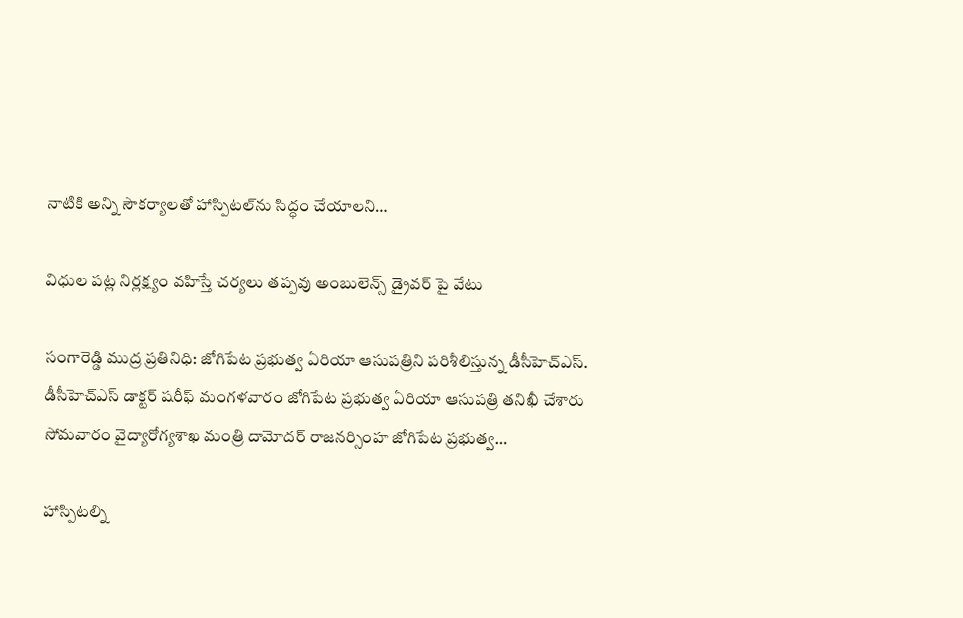నాటికి అన్ని సౌకర్యాలతో హాస్పిటల్‌ను సిద్ధం చేయాలని…

విధుల పట్ల నిర్లక్ష్యం వహిస్తే చర్యలు తప్పవు అంబులెన్స్ డ్రైవర్ పై వేటు

సంగారెడ్డి ముద్ర ప్రతినిధి: జోగిపేట ప్రభుత్వ ఏరియా ఆసుపత్రిని పరిశీలిస్తున్న డీసీహెచ్ఎస్. డీసీహెచ్ఎస్ డాక్టర్ షరీఫ్ మంగళవారం జోగిపేట ప్రభుత్వ ఏరియా ఆసుపత్రి తనిఖీ చేశారు సోమవారం వైద్యారోగ్యశాఖ మంత్రి దామోదర్ రాజనర్సింహ జోగిపేట ప్రభుత్వ…

హాస్పిటల్ని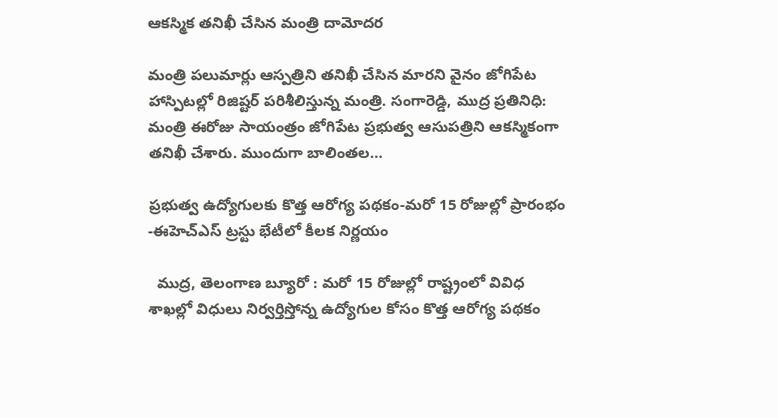ఆకస్మిక తనిఖీ చేసిన మంత్రి దామోదర

మంత్రి పలుమార్లు ఆస్పత్రిని తనిఖీ చేసిన మారని వైనం జోగిపేట హాస్పిటల్లో రిజిష్టర్ పరిశీలిస్తున్న మంత్రి. సంగారెడ్డి, ముద్ర ప్రతినిధి: మంత్రి ఈరోజు సాయంత్రం జోగిపేట ప్రభుత్వ ఆసుపత్రిని ఆకస్మికంగా తనిఖీ చేశారు. ముందుగా బాలింతల…

ప్రభుత్వ ఉద్యోగులకు కొత్త ఆరోగ్య పథకం-మరో 15 రోజుల్లో ప్రారంభం -ఈహెచ్ఎస్ ట్రస్టు భేటీలో కీలక నిర్ణయం

  ముద్ర, తెలంగాణ బ్యూరో : మరో 15 రోజుల్లో రాష్ట్రంలో వివిధ శాఖల్లో విధులు నిర్వర్తిస్తోన్న ఉద్యోగుల కోసం కొత్త ఆరోగ్య పథకం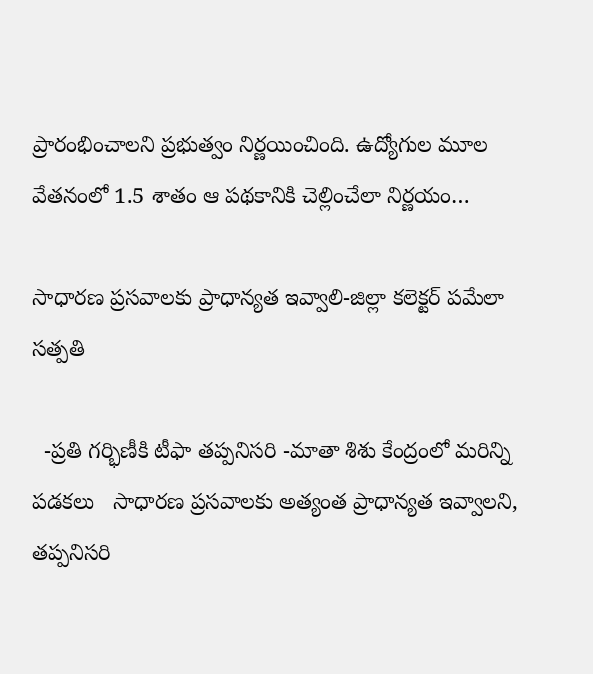ప్రారంభించాలని ప్రభుత్వం నిర్ణయించింది. ఉద్యోగుల మూల వేతనంలో 1.5 శాతం ఆ పథకానికి చెల్లించేలా నిర్ణయం…

సాధారణ ప్రసవాలకు ప్రాధాన్యత ఇవ్వాలి-జిల్లా కలెక్టర్ పమేలా సత్పతి

  -ప్రతి గర్భిణీకి టీఫా తప్పనిసరి -మాతా శిశు కేంద్రంలో మరిన్ని పడకలు   సాధారణ ప్రసవాలకు అత్యంత ప్రాధాన్యత ఇవ్వాలని, తప్పనిసరి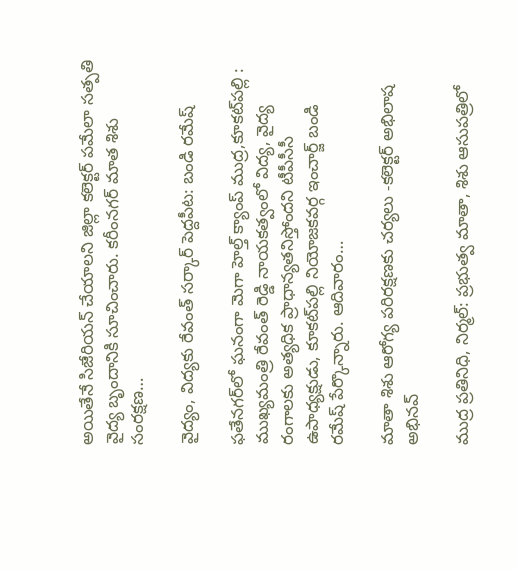అయితేనే సిజేరియన్ చేయాలని జిల్లా కలెక్టర్ పమేలా సత్పతి వైద్య బృందానికి సూచించారు. కరీంనగర్ మాత శిశు సంరక్షణ…

వైద్యం, విద్యకు రేవంత్ సర్కార్ పెద్దపీట: బండి రమేష్

ఫతేనగర్‌లో ఘనంగా మెగా హెల్త్ క్యాంప్ ముద్ర,కూకట్‌పల్లి : ముఖ్యమంత్రి రేవంత్ రెడ్డి నాయకత్వంలో విద్య, వైద్య రంగాలకు అత్యధిక ప్రాధాన్యతనిస్తోందని టీపీసీసీ ఉపాధ్యక్షుడు, కూకట్‌పల్లి నియోజకవర్గ ఇంచార్జ్ బండి రమేష్ పేర్కొన్నారు. ఆదివారం…

మాతా శిశు ఆరోగ్య పరిరక్షణకు చర్యలు -కలెక్టర్ అభిలాష అభినవ్

ముద్ర ప్రతినిధి, నిర్మల్: ప్రభుత్వ మాతా, శిశు ఆసుపత్రిలో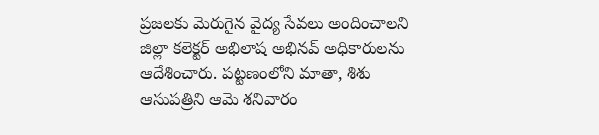ప్రజలకు మెరుగైన వైద్య సేవలు అందించాలని జిల్లా కలెక్టర్ అభిలాష అభినవ్ అధికారులను ఆదేశించారు. పట్టణంలోని మాతా, శిశు ఆసుపత్రిని ఆమె శనివారం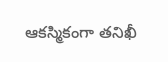ఆకస్మికంగా తనిఖీ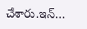చేశారు.ఇన్‌…